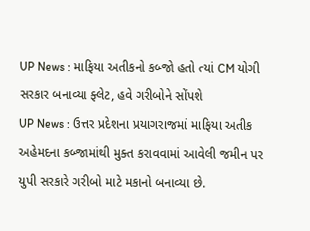UP News : માફિયા અતીકનો કબ્જો હતો ત્યાં CM યોગી સરકાર બનાવ્યા ફ્લેટ, હવે ગરીબોને સોંપશે
UP News : ઉત્તર પ્રદેશના પ્રયાગરાજમાં માફિયા અતીક અહેમદના કબ્જામાંથી મુક્ત કરાવવામાં આવેલી જમીન પર યુપી સરકારે ગરીબો માટે મકાનો બનાવ્યા છે.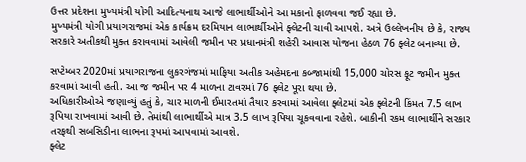ઉત્તર પ્રદેશના મુખ્યમંત્રી યોગી આદિત્યનાથ આજે લાભાર્થીઓને આ મકાનો ફાળવવા જઈ રહ્યા છે.
મુખ્યમંત્રી યોગી પ્રયાગરાજમાં એક કાર્યક્રમ દરમિયાન લાભાર્થીઓને ફ્લેટની ચાવી આપશે. અત્રે ઉલ્લેખનીય છે કે, રાજ્ય સરકારે અતીકથી મુક્ત કરાવવામાં આવેલી જમીન પર પ્રધાનમંત્રી શહેરી આવાસ યોજના હેઠળ 76 ફ્લેટ બનાવ્યા છે.

સપ્ટેમ્બર 2020માં પ્રયાગરાજના લુકરગંજમાં માફિયા અતીક અહેમદના કબ્જામાંથી 15,000 ચોરસ ફૂટ જમીન મુક્ત કરવામાં આવી હતી. આ જ જમીન પર 4 માળના ટાવરમાં 76 ફ્લેટ પૂરા થયા છે.
અધિકારીઓએ જણાવ્યું હતું કે, ચાર માળની ઈમારતમાં તૈયાર કરવામાં આવેલા ફ્લેટમાં એક ફ્લેટની કિંમત 7.5 લાખ રૂપિયા રાખવામાં આવી છે. તેમાંથી લાભાર્થીએ માત્ર 3.5 લાખ રૂપિયા ચૂકવવાના રહેશે. બાકીની રકમ લાભાર્થીને સરકાર તરફથી સબસિડીના લાભના રૂપમાં આપવામાં આવશે.
ફ્લેટ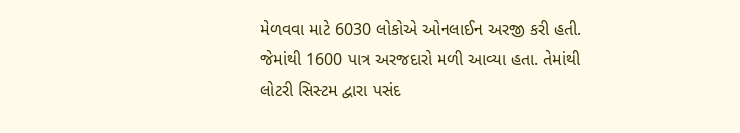મેળવવા માટે 6030 લોકોએ ઓનલાઈન અરજી કરી હતી. જેમાંથી 1600 પાત્ર અરજદારો મળી આવ્યા હતા. તેમાંથી લોટરી સિસ્ટમ દ્વારા પસંદ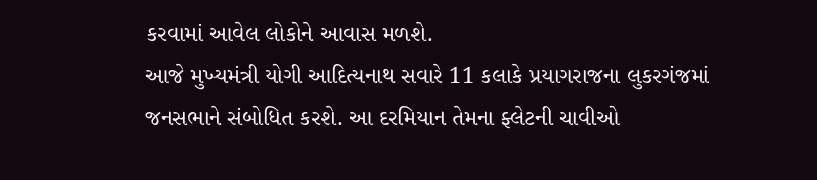કરવામાં આવેલ લોકોને આવાસ મળશે.
આજે મુખ્યમંત્રી યોગી આદિત્યનાથ સવારે 11 કલાકે પ્રયાગરાજના લુકરગંજમાં જનસભાને સંબોધિત કરશે. આ દરમિયાન તેમના ફ્લેટની ચાવીઓ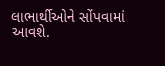લાભાર્થીઓને સોંપવામાં આવશે.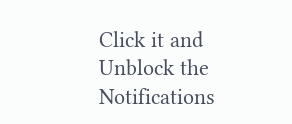Click it and Unblock the Notifications